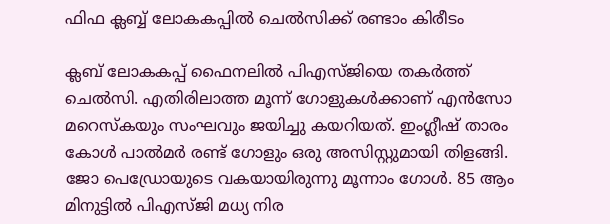ഫിഫ ക്ലബ്ബ് ലോകകപ്പിൽ ചെൽസിക്ക് രണ്ടാം കിരീടം

ക്ലബ് ലോകകപ്പ് ഫൈനലിൽ പിഎസ്ജിയെ തകർത്ത് ചെൽസി. എതിരിലാത്ത മൂന്ന് ഗോളുകൾക്കാണ് എൻസോ മറെസ്‌കയും സംഘവും ജയിച്ചു കയറിയത്. ഇംഗ്ലീഷ് താരം കോൾ പാൽമർ രണ്ട് ഗോളും ഒരു അസിസ്റ്റുമായി തിളങ്ങി. ജോ പെഡ്രോയുടെ വകയായിരുന്നു മൂന്നാം ഗോൾ. 85 ആം മിനുട്ടിൽ പിഎസ്ജി മധ്യ നിര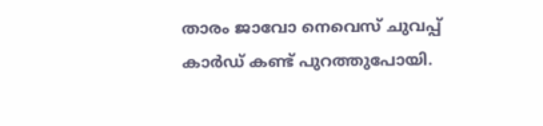താരം ജാവോ നെവെസ് ചുവപ്പ് കാർഡ് കണ്ട് പുറത്തുപോയി.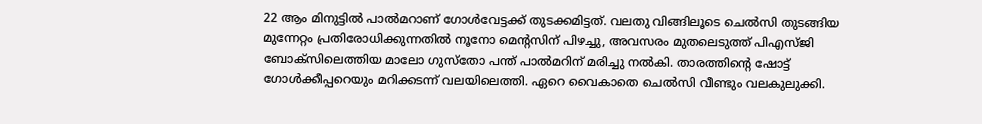22 ആം മിനുട്ടിൽ പാൽമറാണ് ഗോൾവേട്ടക്ക് തുടക്കമിട്ടത്. വലതു വിങ്ങിലൂടെ ചെൽസി തുടങ്ങിയ മുന്നേറ്റം പ്രതിരോധിക്കുന്നതിൽ നൂനോ മെന്റസിന് പിഴച്ചു, അവസരം മുതലെടുത്ത് പിഎസ്ജി ബോക്‌സിലെത്തിയ മാലോ ഗുസ്തോ പന്ത് പാൽമറിന് മരിച്ചു നൽകി. താരത്തിന്റെ ഷോട്ട് ഗോൾക്കീപ്പറെയും മറിക്കടന്ന് വലയിലെത്തി. ഏറെ വൈകാതെ ചെൽസി വീണ്ടും വലകുലുക്കി.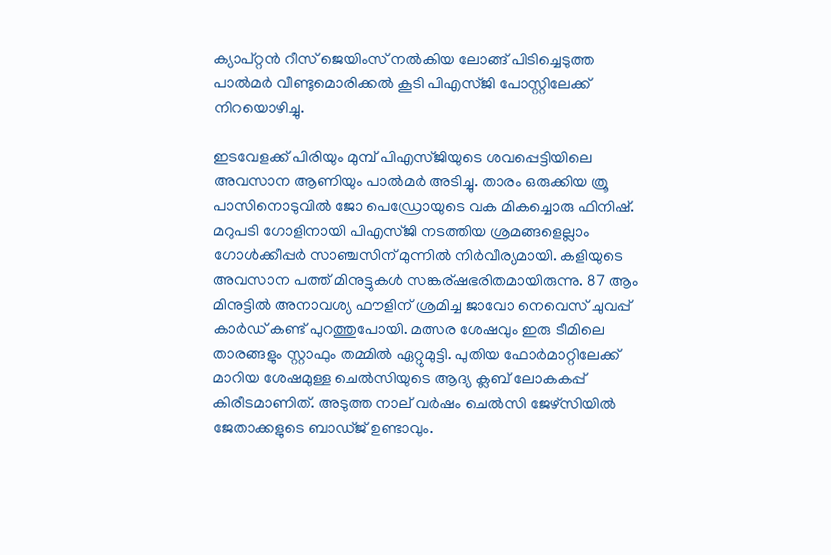ക്യാപ്റ്റൻ റീസ് ജെയിംസ് നൽകിയ ലോങ്ങ് പിടിച്ചെടുത്ത പാൽമർ വീണ്ടുമൊരിക്കൽ കൂടി പിഎസ്ജി പോസ്റ്റിലേക്ക് നിറയൊഴിച്ചു.

ഇടവേളക്ക് പിരിയും മുമ്പ് പിഎസ്ജിയുടെ ശവപ്പെട്ടിയിലെ അവസാന ആണിയും പാൽമർ അടിച്ചു. താരം ഒരുക്കിയ ത്രൂ പാസിനൊടുവിൽ ജോ പെഡ്രോയുടെ വക മികച്ചൊരു ഫിനിഷ്. മറുപടി ഗോളിനായി പിഎസ്ജി നടത്തിയ ശ്രമങ്ങളെല്ലാം ഗോൾക്കീപ്പർ സാഞ്ചസിന് മുന്നിൽ നിർവീര്യമായി. കളിയുടെ അവസാന പത്ത് മിനുട്ടുകൾ സങ്കര്ഷഭരിതമായിരുന്നു. 87 ആം മിനുട്ടിൽ അനാവശ്യ ഫൗളിന് ശ്രമിച്ച ജാവോ നെവെസ് ചുവപ്പ് കാർഡ് കണ്ട് പുറത്തുപോയി. മത്സര ശേഷവും ഇരു ടീമിലെ താരങ്ങളും സ്റ്റാഫും തമ്മിൽ ഏറ്റുമുട്ടി. പുതിയ ഫോർമാറ്റിലേക്ക് മാറിയ ശേഷമുള്ള ചെൽസിയുടെ ആദ്യ ക്ലബ് ലോകകപ്പ് കിരീടമാണിത്. അടുത്ത നാല് വർഷം ചെൽസി ജേഴ്‌സിയിൽ ജേതാക്കളുടെ ബാഡ്ജ് ഉണ്ടാവും.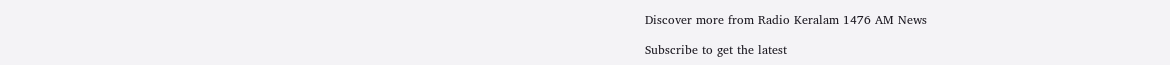Discover more from Radio Keralam 1476 AM News

Subscribe to get the latest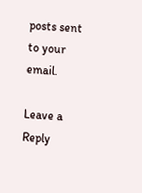posts sent to your email.

Leave a Reply